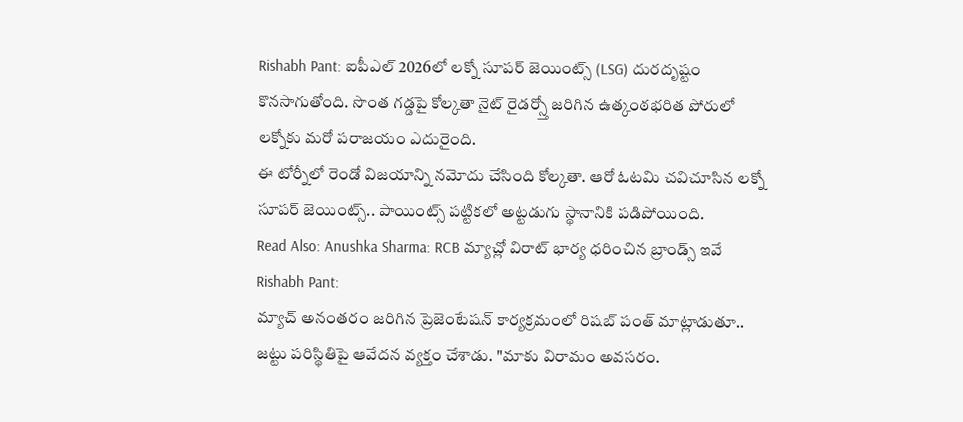Rishabh Pant: ఐపీఎల్ 2026లో లక్నో సూపర్ జెయింట్స్ (LSG) దురదృష్టం కొనసాగుతోంది. సొంత గడ్డపై కోల్కతా నైట్ రైడర్స్తో జరిగిన ఉత్కంఠభరిత పోరులో లక్నోకు మరో పరాజయం ఎదురైంది.
ఈ టోర్నీలో రెండో విజయాన్ని నమోదు చేసింది కోల్కతా. ఆరో ఓటమి చవిచూసిన లక్నో సూపర్ జెయింట్స్.. పాయింట్స్ పట్టికలో అట్టడుగు స్థానానికి పడిపోయింది.
Read Also: Anushka Sharma: RCB మ్యాచ్లో విరాట్ భార్య ధరించిన బ్రాండ్స్ ఇవే
Rishabh Pant:
మ్యాచ్ అనంతరం జరిగిన ప్రెజెంటేషన్ కార్యక్రమంలో రిషబ్ పంత్ మాట్లాడుతూ.. జట్టు పరిస్థితిపై ఆవేదన వ్యక్తం చేశాడు. "మాకు విరామం అవసరం.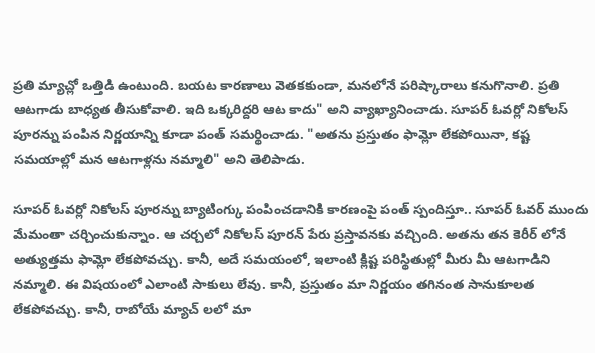ప్రతి మ్యాచ్లో ఒత్తిడి ఉంటుంది. బయట కారణాలు వెతకకుండా, మనలోనే పరిష్కారాలు కనుగొనాలి. ప్రతి ఆటగాడు బాధ్యత తీసుకోవాలి. ఇది ఒక్కరిద్దరి ఆట కాదు" అని వ్యాఖ్యానించాడు. సూపర్ ఓవర్లో నికోలస్ పూరన్ను పంపిన నిర్ణయాన్ని కూడా పంత్ సమర్థించాడు. "అతను ప్రస్తుతం ఫామ్లో లేకపోయినా, కష్ట సమయాల్లో మన ఆటగాళ్లను నమ్మాలి" అని తెలిపాడు.

సూపర్ ఓవర్లో నికోలస్ పూరన్ను బ్యాటింగ్కు పంపించడానికి కారణంపై పంత్ స్పందిస్తూ.. సూపర్ ఓవర్ ముందు మేమంతా చర్చించుకున్నాం. ఆ చర్చలో నికోలస్ పూరన్ పేరు ప్రస్తావనకు వచ్చింది. అతను తన కెరీర్ లోనే అత్యుత్తమ ఫామ్లో లేకపోవచ్చు. కానీ, అదే సమయంలో, ఇలాంటి క్లిష్ట పరిస్థితుల్లో మీరు మీ ఆటగాడిని నమ్మాలి. ఈ విషయంలో ఎలాంటి సాకులు లేవు. కానీ, ప్రస్తుతం మా నిర్ణయం తగినంత సానుకూలత లేకపోవచ్చు. కానీ, రాబోయే మ్యాచ్ లలో మా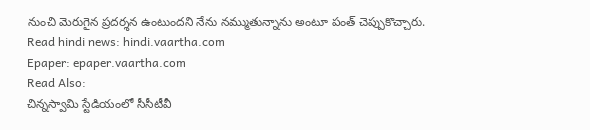నుంచి మెరుగైన ప్రదర్శన ఉంటుందని నేను నమ్ముతున్నాను అంటూ పంత్ చెప్పుకొచ్చారు.
Read hindi news: hindi.vaartha.com
Epaper: epaper.vaartha.com
Read Also:
చిన్నస్వామి స్టేడియంలో సీసీటీవీ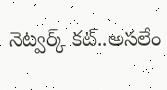నెట్వర్క్ కట్..అసలేం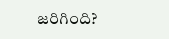జరిగింది?